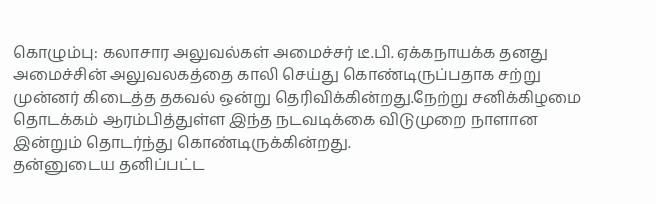கொழும்பு: கலாசார அலுவல்கள் அமைச்சர் டீ.பி. ஏக்கநாயக்க தனது அமைச்சின் அலுவலகத்தை காலி செய்து கொண்டிருப்பதாக சற்று முன்னர் கிடைத்த தகவல் ஒன்று தெரிவிக்கின்றது.நேற்று சனிக்கிழமை தொடக்கம் ஆரம்பித்துள்ள இந்த நடவடிக்கை விடுமுறை நாளான இன்றும் தொடர்ந்து கொண்டிருக்கின்றது.
தன்னுடைய தனிப்பட்ட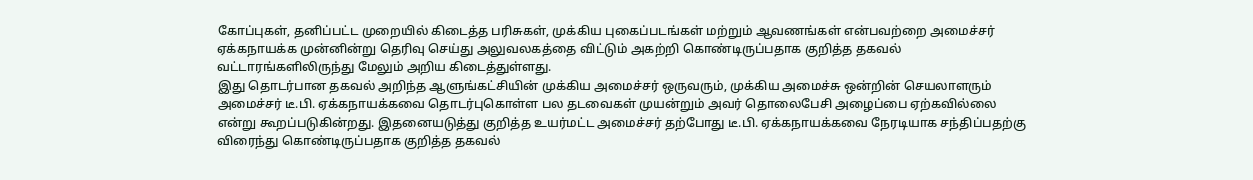கோப்புகள், தனிப்பட்ட முறையில் கிடைத்த பரிசுகள், முக்கிய புகைப்படங்கள் மற்றும் ஆவணங்கள் என்பவற்றை அமைச்சர் ஏக்கநாயக்க முன்னின்று தெரிவு செய்து அலுவலகத்தை விட்டும் அகற்றி கொண்டிருப்பதாக குறித்த தகவல் வட்டாரங்களிலிருந்து மேலும் அறிய கிடைத்துள்ளது.
இது தொடர்பான தகவல் அறிந்த ஆளுங்கட்சியின் முக்கிய அமைச்சர் ஒருவரும், முக்கிய அமைச்சு ஒன்றின் செயலாளரும் அமைச்சர் டீ.பி. ஏக்கநாயக்கவை தொடர்புகொள்ள பல தடவைகள் முயன்றும் அவர் தொலைபேசி அழைப்பை ஏற்கவில்லை என்று கூறப்படுகின்றது. இதனையடுத்து குறித்த உயர்மட்ட அமைச்சர் தற்போது டீ.பி. ஏக்கநாயக்கவை நேரடியாக சந்திப்பதற்கு விரைந்து கொண்டிருப்பதாக குறித்த தகவல்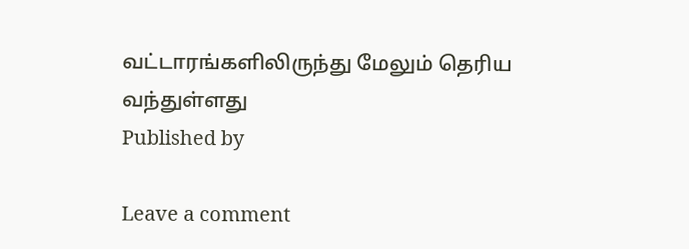வட்டாரங்களிலிருந்து மேலும் தெரிய வந்துள்ளது
Published by

Leave a comment